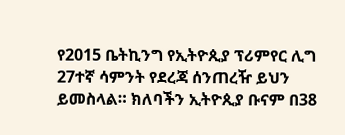የ2015 ቤትኪንግ የኢትዮጲያ ፕሪምየር ሊግ 27ተኛ ሳምንት የደረጃ ሰንጠረዥ ይህን ይመስላል። ክለባችን ኢትዮጲያ ቡናም በ38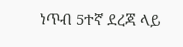ነጥብ 5ተኛ ደረጃ ላይ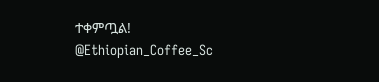ተቀምጧል! @Ethiopian_Coffee_Sc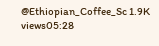@Ethiopian_Coffee_Sc 1.9K views05:28